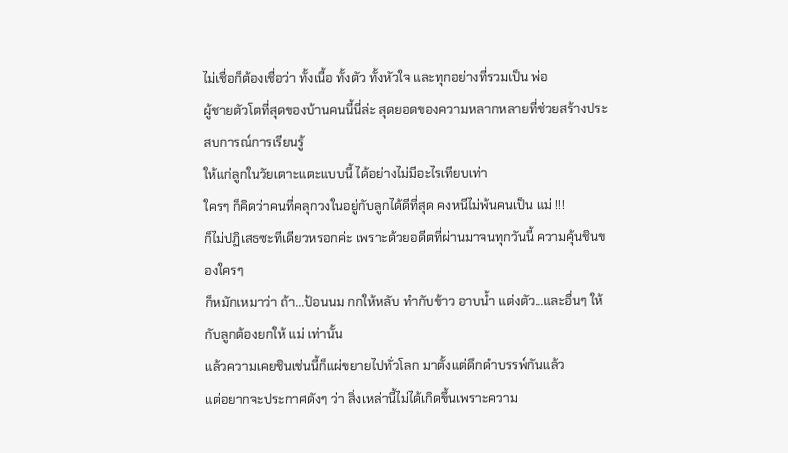ไม่เชื่อก็ต้องเชื่อว่า ทั้งเนื้อ ทั้งตัว ทั้งหัวใจ และทุกอย่างที่รวมเป็น พ่อ
ผู้ชายตัวโตที่สุดของบ้านคนนี้นี่ล่ะ สุดยอดของความหลากหลายที่ช่วยสร้างประสบการณ์การเรียนรู้
ให้แก่ลูกในวัยเตาะแตะแบบนี้ ได้อย่างไม่มีอะไรเทียบเท่า
ใครๆ ก็คิดว่าคนที่คลุกวงในอยู่กับลูกได้ดีที่สุด คงหนีไม่พ้นคนเป็น แม่ !!!
ก็ไม่ปฏิเสธซะทีเดียวหรอกค่ะ เพราะด้วยอดีตที่ผ่านมาจนทุกวันนี้ ความคุ้นชินของใครๆ
ก็หมักเหมาว่า ถ้า...ป้อนนม กกให้หลับ ทำกับข้าว อาบน้ำ แต่งตัว...และอื่นๆ ให้กับลูกต้องยกให้ แม่ เท่านั้น
แล้วความเคยชินเช่นนี้ก็แผ่ขยายไปทั่วโลก มาตั้งแต่ดึกดำบรรพ์กันแล้ว
แต่อยากจะประกาศดังๆ ว่า สิ่งเหล่านี้ไม่ได้เกิดขึ้นเพราะความ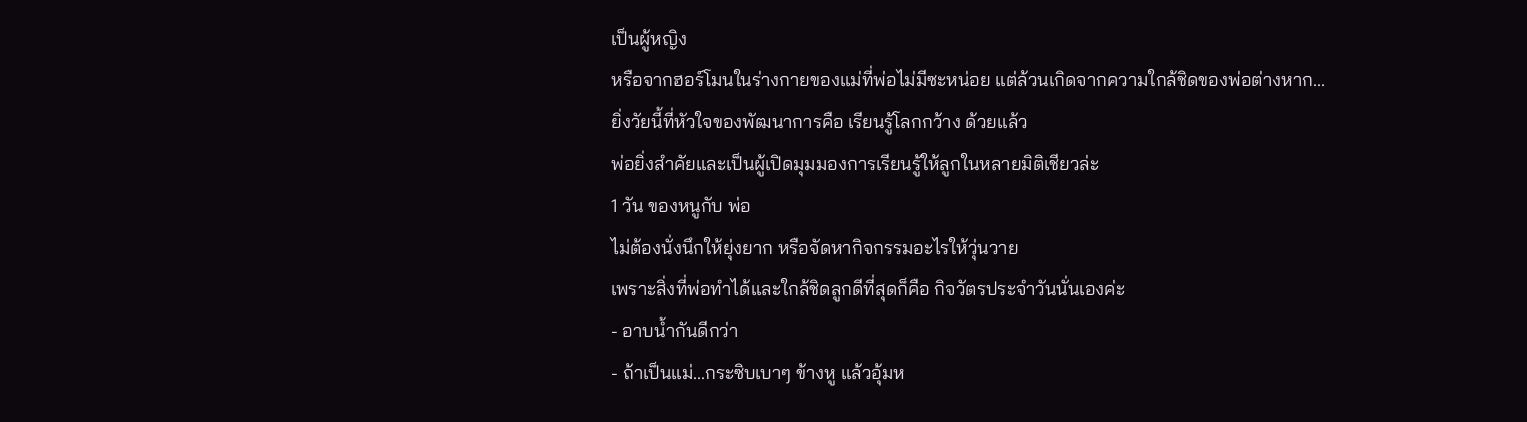เป็นผู้หญิง
หรือจากฮอร์โมนในร่างกายของแม่ที่พ่อไม่มีซะหน่อย แต่ล้วนเกิดจากความใกล้ชิดของพ่อต่างหาก...
ยิ่งวัยนี้ที่หัวใจของพัฒนาการคือ เรียนรู้โลกกว้าง ด้วยแล้ว
พ่อยิ่งสำคัยและเป็นผู้เปิดมุมมองการเรียนรู้ให้ลูกในหลายมิติเชียวล่ะ
1 วัน ของหนูกับ พ่อ
ไม่ต้องนั่งนึกให้ยุ่งยาก หรือจัดหากิจกรรมอะไรให้วุ่นวาย
เพราะสิ่งที่พ่อทำได้และใกล้ชิดลูกดีที่สุดก็คือ กิจวัตรประจำวันนั่นเองค่ะ
- อาบน้ำกันดีกว่า
- ถ้าเป็นแม่...กระซิบเบาๆ ข้างหู แล้วอุ้มห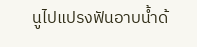นูไปแปรงฟันอาบน้ำด้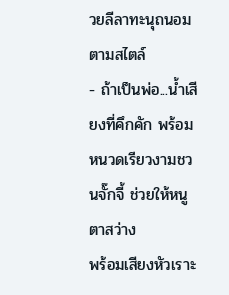วยลีลาทะนุถนอมตามสไตล์
- ถ้าเป็นพ่อ...น้ำเสียงที่คึกคัก พร้อมหนวดเรียวงามชวนจั๊กจี้ ช่วยให้หนูตาสว่าง
พร้อมเสียงหัวเราะ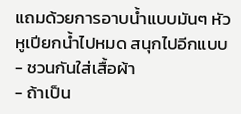แถมด้วยการอาบน้ำแบบมันๆ หัวหูเปียกน้ำไปหมด สนุกไปอีกแบบ
- ชวนกันใส่เสื้อผ้า
- ถ้าเป็น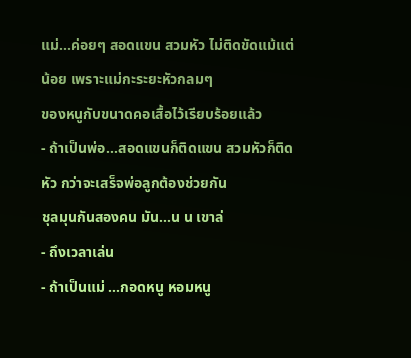แม่...ค่อยๆ สอดแขน สวมหัว ไม่ติดขัดแม้แต่น้อย เพราะแม่กะระยะหัวกลมๆ
ของหนูกับขนาดคอเสื้อไว้เรียบร้อยแล้ว
- ถ้าเป็นพ่อ...สอดแขนก็ติดแขน สวมหัวก็ติดหัว กว่าจะเสร็จพ่อลูกต้องช่วยกัน
ชุลมุนกันสองคน มัน...น น เขาล่
- ถึงเวลาเล่น
- ถ้าเป็นแม่ ...กอดหนู หอมหนู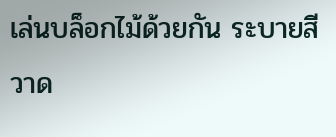เล่นบล็อกไม้ด้วยกัน ระบายสี วาด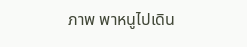ภาพ พาหนูไปเดิน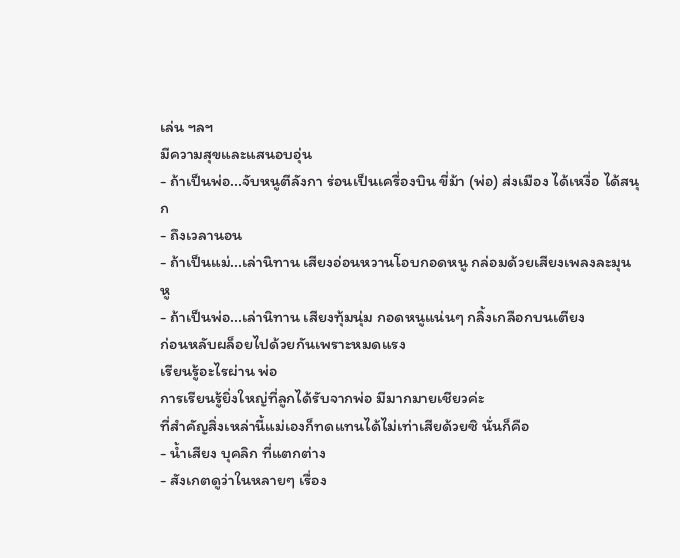เล่น ฯลฯ
มีความสุขและแสนอบอุ่น
- ถ้าเป็นพ่อ...จับหนูตีลังกา ร่อนเป็นเครื่องบิน ขี่ม้า (พ่อ) ส่งเมือง ได้เหงื่อ ได้สนุก
- ถึงเวลานอน
- ถ้าเป็นแม่...เล่านิทาน เสียงอ่อนหวานโอบกอดหนู กล่อมด้วยเสียงเพลงละมุนหู
- ถ้าเป็นพ่อ...เล่านิทาน เสียงทุ้มนุ่ม กอดหนูแน่นๆ กลิ้งเกลือกบนเตียง
ก่อนหลับผล็อยไปด้วยกันเพราะหมดแรง
เรียนรู้อะไรผ่าน พ่อ
การเรียนรู้ยิ่งใหญ่ที่ลูกได้รับจากพ่อ มีมากมายเชียวค่ะ
ที่สำคัญสิ่งเหล่านี้แม่เองก็ทดแทนได้ไม่เท่าเสียด้วยซิ นั่นก็คือ
- น้ำเสียง บุคลิก ที่แตกต่าง
- สังเกตดูว่าในหลายๆ เรื่อง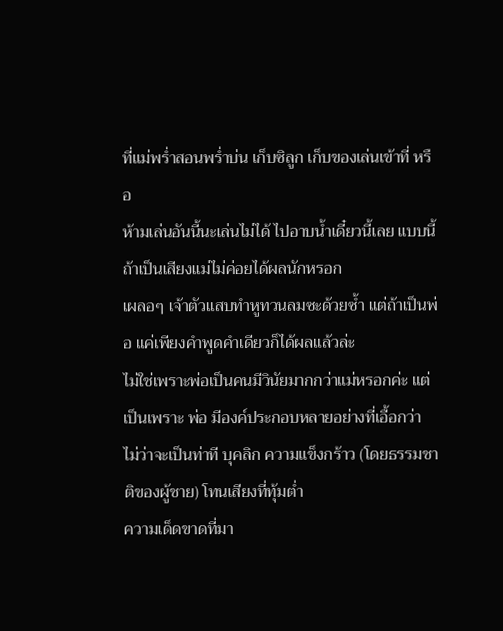ที่แม่พร่ำสอนพร่ำบ่น เก็บซิลูก เก็บของเล่นเข้าที่ หรือ
ห้ามเล่นอันนี้นะเล่นไม่ได้ ไปอาบน้ำเดี๋ยวนี้เลย แบบนี้ถ้าเป็นเสียงแม่ไม่ค่อยได้ผลนักหรอก
เผลอๆ เจ้าตัวแสบทำหูทวนลมซะด้วยซ้ำ แต่ถ้าเป็นพ่อ แค่เพียงคำพูดคำเดียวก็ได้ผลแล้วล่ะ
ไม่ใช่เพราะพ่อเป็นคนมีวินัยมากกว่าแม่หรอกค่ะ แต่เป็นเพราะ พ่อ มีองค์ประกอบหลายอย่างที่เอื้อกว่า
ไม่ว่าจะเป็นท่าที บุคลิก ความแข็งกร้าว (โดยธรรมชาติของผู้ชาย) โทนเสียงที่ทุ้มต่ำ
ความเด็ดขาดที่มา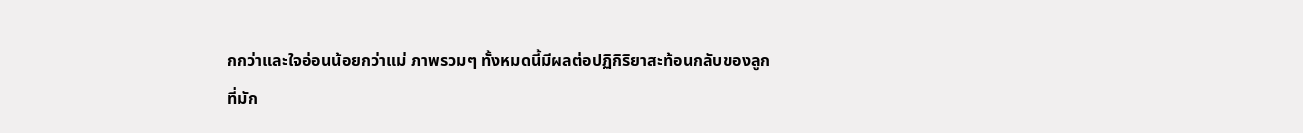กกว่าและใจอ่อนน้อยกว่าแม่ ภาพรวมๆ ทั้งหมดนี้มีผลต่อปฏิกิริยาสะท้อนกลับของลูก
ที่มัก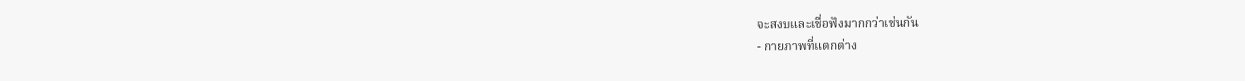จะสงบและเชื่อฟังมากกว่าเช่นกัน
- กายภาพที่แตกต่าง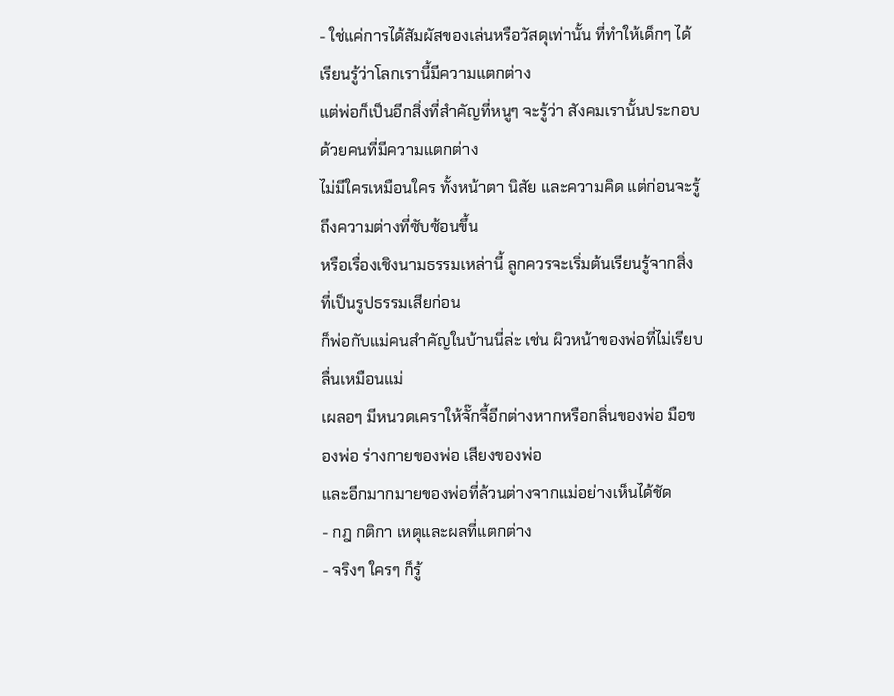- ใช่แค่การได้สัมผัสของเล่นหรือวัสดุเท่านั้น ที่ทำให้เด็กๆ ได้เรียนรู้ว่าโลกเรานี้มีความแตกต่าง
แต่พ่อก็เป็นอีกสิ่งที่สำคัญที่หนูๆ จะรู้ว่า สังคมเรานั้นประกอบด้วยคนที่มีความแตกต่าง
ไม่มีใครเหมือนใคร ทั้งหน้าตา นิสัย และความคิด แต่ก่อนจะรู้ถึงความต่างที่ซับซ้อนขึ้น
หรือเรื่องเชิงนามธรรมเหล่านี้ ลูกควรจะเริ่มต้นเรียนรู้จากสิ่งที่เป็นรูปธรรมเสียก่อน
ก็พ่อกับแม่คนสำคัญในบ้านนี่ล่ะ เช่น ผิวหน้าของพ่อที่ไม่เรียบลื่นเหมือนแม่
เผลอๆ มีหนวดเคราให้จั๊กจี้อีกต่างหากหรือกลิ่นของพ่อ มือของพ่อ ร่างกายของพ่อ เสียงของพ่อ
และอีกมากมายของพ่อที่ล้วนต่างจากแม่อย่างเห็นได้ชัด
- กฎ กติกา เหตุและผลที่แตกต่าง
- จริงๆ ใครๆ ก็รู้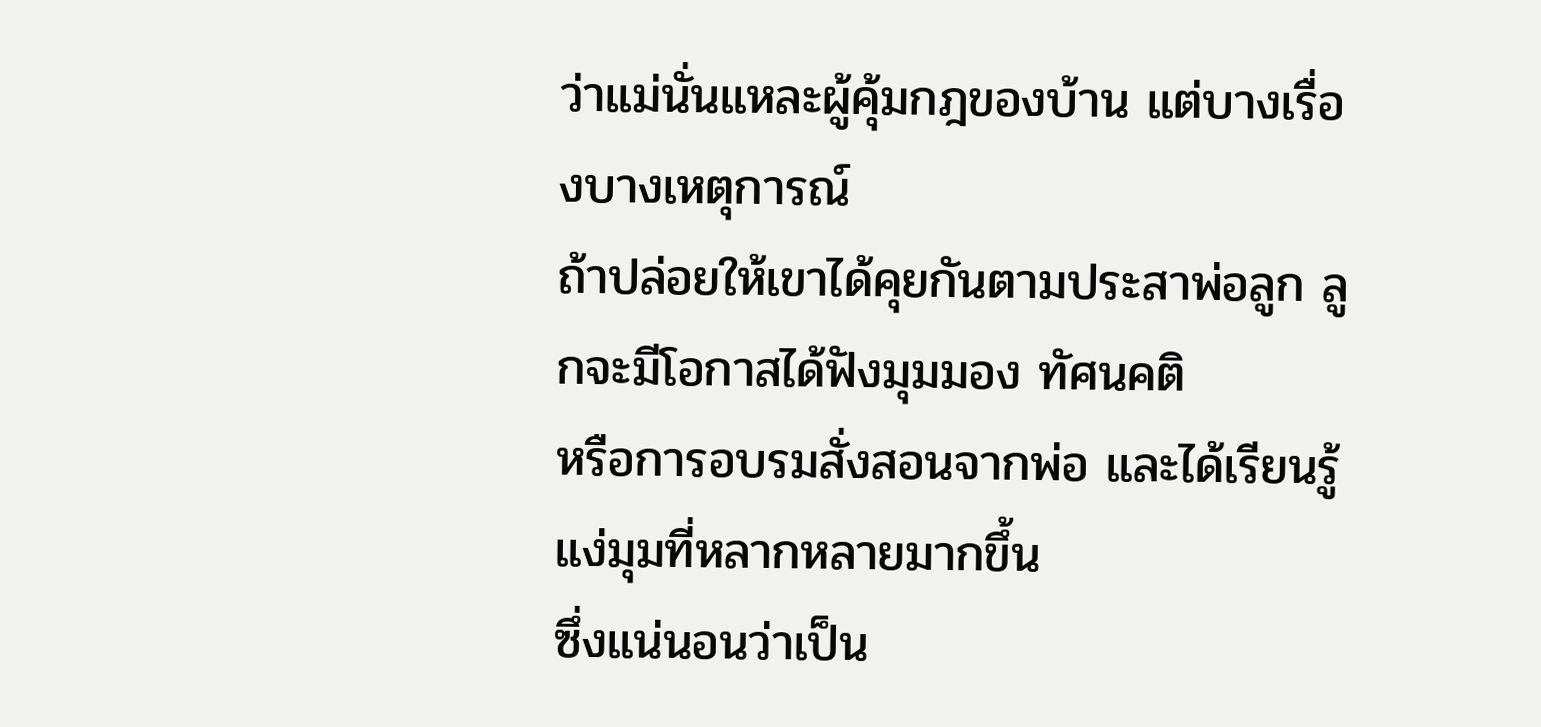ว่าแม่นั่นแหละผู้คุ้มกฎของบ้าน แต่บางเรื่องบางเหตุการณ์
ถ้าปล่อยให้เขาได้คุยกันตามประสาพ่อลูก ลูกจะมีโอกาสได้ฟังมุมมอง ทัศนคติ
หรือการอบรมสั่งสอนจากพ่อ และได้เรียนรู้แง่มุมที่หลากหลายมากขึ้น
ซึ่งแน่นอนว่าเป็น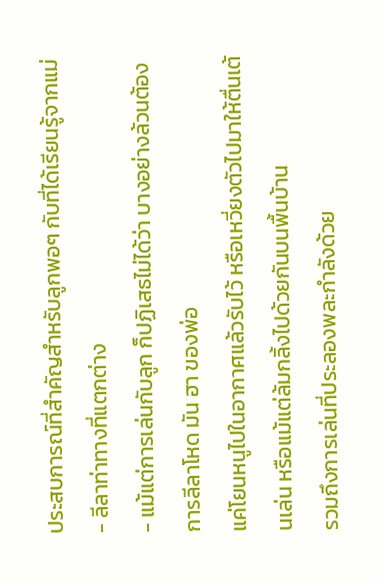ประสบการณ์ที่สำคัญสำหรับลูกพอๆ กับที่ได้เรียนรู้จากแม่
- ลีลาท่าทางที่แตกต่าง
- แม้แต่การเล่นกับลูก ก็ปฏิเสธไม่ได้ว่า บางอย่างล้วนต้องการลีลาโหด มัน ฮา ของพ่อ
แค่โยนหนูไปในอากาศแล้วรับไว้ หรือเหวี่ยงตัวไปมาให้ตื่นเต้นเล่น หรือแม้แต่ล้มกลิ้งไปด้วยกันบนพื้นบ้าน
รวมถึงการเล่นที่ประลองพละกำลังด้วย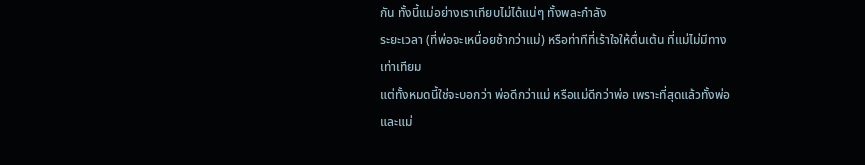กัน ทั้งนี้แม่อย่างเราเทียบไม่ได้แน่ๆ ทั้งพละกำลัง
ระยะเวลา (ที่พ่อจะเหนื่อยช้ากว่าแม่) หรือท่าทีที่เร้าใจให้ตื่นเต้น ที่แม่ไม่มีทางเท่าเทียม
แต่ทั้งหมดนี้ใช่จะบอกว่า พ่อดีกว่าแม่ หรือแม่ดีกว่าพ่อ เพราะที่สุดแล้วทั้งพ่อและแม่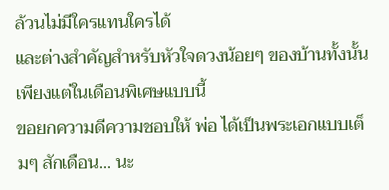ล้วนไม่มีใครแทนใครได้
และต่างสำคัญสำหรับหัวใจดวงน้อยๆ ของบ้านทั้งนั้น เพียงแต่ในเดือนพิเศษแบบนี้
ขอยกความดีความชอบให้ พ่อ ได้เป็นพระเอกแบบเต็มๆ สักเดือน... นะ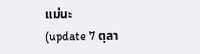แม่นะ
(update 7 ตุลา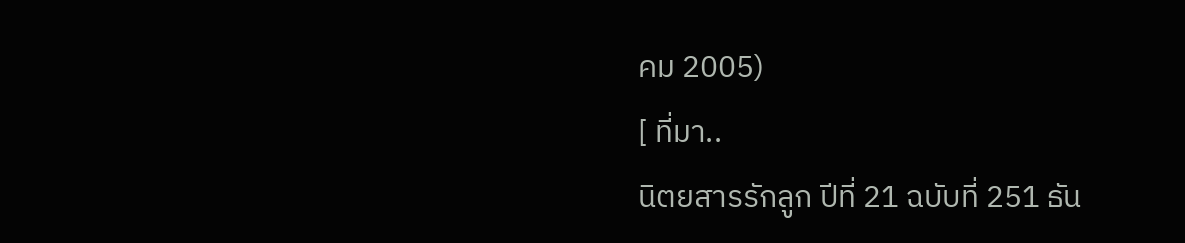คม 2005)
[ ที่มา..
นิตยสารรักลูก ปีที่ 21 ฉบับที่ 251 ธัน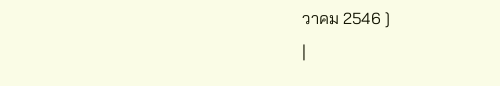วาคม 2546 ]
|